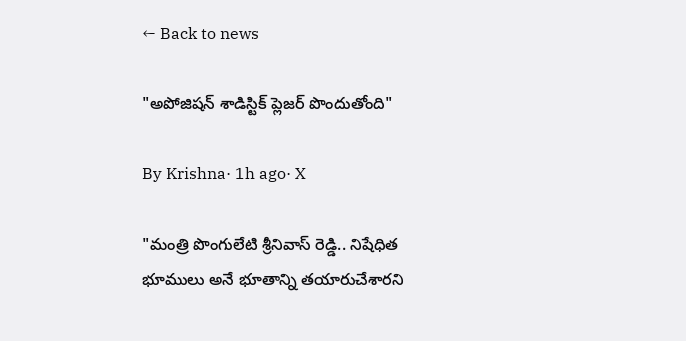← Back to news

"అపోజిషన్ శాడిస్టిక్ ప్లెజర్ పొందుతోంది"

By Krishna· 1h ago· X

"మంత్రి పొంగులేటి శ్రీనివాస్ రెడ్డి.. నిషేధిత భూములు అనే భూతాన్ని తయారుచేశారని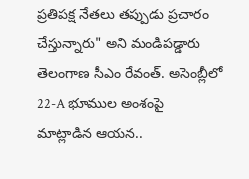ప్రతిపక్ష నేతలు తప్పుడు ప్రచారం చేస్తున్నారు" అని మండిపడ్డారు తెలంగాణ సీఎం రేవంత్. అసెంబ్లీలో 22-A భూముల అంశంపై మాట్లాడిన ఆయన..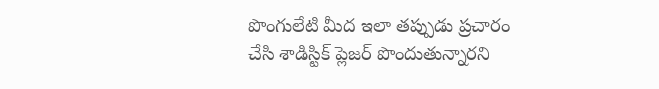పొంగులేటి మీద ఇలా తప్పుడు ప్రచారం చేసి శాడిస్టిక్ ప్లెజర్ పొందుతున్నారని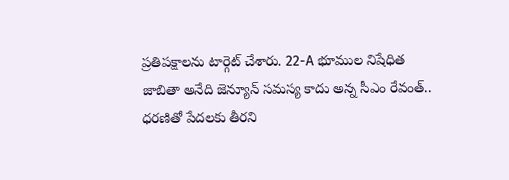ప్రతిపక్షాలను టార్గెట్ చేశారు. 22-A భూముల నిషేధిత జాబితా అనేది జెన్యూన్ సమస్య కాదు అన్న సీఎం రేవంత్.. ధరణితో పేదలకు తీరని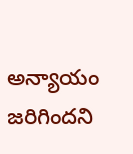అన్యాయం జరిగిందని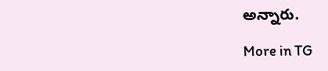అన్నారు.

More in TG